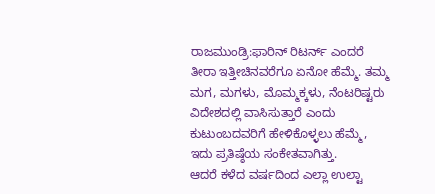ರಾಜಮುಂಡ್ರಿ:ಫಾರಿನ್ ರಿಟರ್ನ್ ಎಂದರೆ ತೀರಾ ಇತ್ತೀಚಿನವರೆಗೂ ಏನೋ ಹೆಮ್ಮೆ. ತಮ್ಮ ಮಗ, ಮಗಳು, ಮೊಮ್ಮಕ್ಕಳು, ನೆಂಟರಿಷ್ಟರು ವಿದೇಶದಲ್ಲಿ ವಾಸಿಸುತ್ತಾರೆ ಎಂದು ಕುಟುಂಬದವರಿಗೆ ಹೇಳಿಕೊಳ್ಳಲು ಹೆಮ್ಮೆ, ಇದು ಪ್ರತಿಷ್ಠೆಯ ಸಂಕೇತವಾಗಿತ್ತು.
ಆದರೆ ಕಳೆದ ವರ್ಷದಿಂದ ಎಲ್ಲಾ ಉಲ್ಟಾ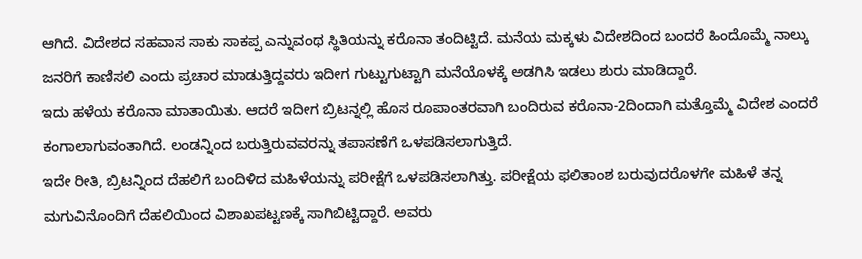ಆಗಿದೆ. ವಿದೇಶದ ಸಹವಾಸ ಸಾಕು ಸಾಕಪ್ಪ ಎನ್ನುವಂಥ ಸ್ಥಿತಿಯನ್ನು ಕರೊನಾ ತಂದಿಟ್ಟಿದೆ. ಮನೆಯ ಮಕ್ಕಳು ವಿದೇಶದಿಂದ ಬಂದರೆ ಹಿಂದೊಮ್ಮೆ ನಾಲ್ಕು ಜನರಿಗೆ ಕಾಣಿಸಲಿ ಎಂದು ಪ್ರಚಾರ ಮಾಡುತ್ತಿದ್ದವರು ಇದೀಗ ಗುಟ್ಟುಗುಟ್ಟಾಗಿ ಮನೆಯೊಳಕ್ಕೆ ಅಡಗಿಸಿ ಇಡಲು ಶುರು ಮಾಡಿದ್ದಾರೆ.
ಇದು ಹಳೆಯ ಕರೊನಾ ಮಾತಾಯಿತು. ಆದರೆ ಇದೀಗ ಬ್ರಿಟನ್ನಲ್ಲಿ ಹೊಸ ರೂಪಾಂತರವಾಗಿ ಬಂದಿರುವ ಕರೊನಾ-2ದಿಂದಾಗಿ ಮತ್ತೊಮ್ಮೆ ವಿದೇಶ ಎಂದರೆ ಕಂಗಾಲಾಗುವಂತಾಗಿದೆ. ಲಂಡನ್ನಿಂದ ಬರುತ್ತಿರುವವರನ್ನು ತಪಾಸಣೆಗೆ ಒಳಪಡಿಸಲಾಗುತ್ತಿದೆ.
ಇದೇ ರೀತಿ, ಬ್ರಿಟನ್ನಿಂದ ದೆಹಲಿಗೆ ಬಂದಿಳಿದ ಮಹಿಳೆಯನ್ನು ಪರೀಕ್ಷೆಗೆ ಒಳಪಡಿಸಲಾಗಿತ್ತು. ಪರೀಕ್ಷೆಯ ಫಲಿತಾಂಶ ಬರುವುದರೊಳಗೇ ಮಹಿಳೆ ತನ್ನ ಮಗುವಿನೊಂದಿಗೆ ದೆಹಲಿಯಿಂದ ವಿಶಾಖಪಟ್ಟಣಕ್ಕೆ ಸಾಗಿಬಿಟ್ಟಿದ್ದಾರೆ. ಅವರು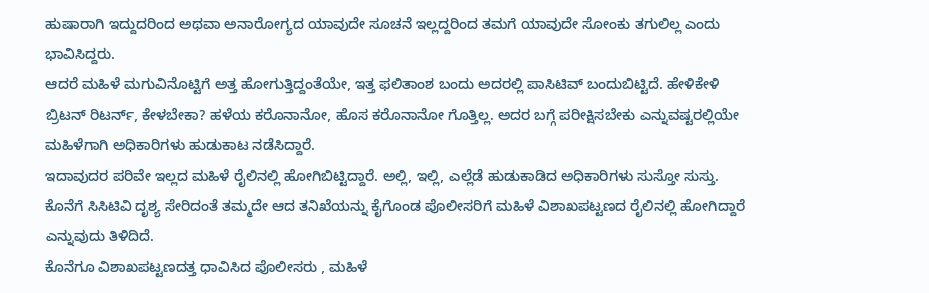ಹುಷಾರಾಗಿ ಇದ್ದುದರಿಂದ ಅಥವಾ ಅನಾರೋಗ್ಯದ ಯಾವುದೇ ಸೂಚನೆ ಇಲ್ಲದ್ದರಿಂದ ತಮಗೆ ಯಾವುದೇ ಸೋಂಕು ತಗುಲಿಲ್ಲ ಎಂದು ಭಾವಿಸಿದ್ದರು.
ಆದರೆ ಮಹಿಳೆ ಮಗುವಿನೊಟ್ಟಿಗೆ ಅತ್ತ ಹೋಗುತ್ತಿದ್ದಂತೆಯೇ, ಇತ್ತ ಫಲಿತಾಂಶ ಬಂದು ಅದರಲ್ಲಿ ಪಾಸಿಟಿವ್ ಬಂದುಬಿಟ್ಟಿದೆ. ಹೇಳಿಕೇಳಿ ಬ್ರಿಟನ್ ರಿಟರ್ನ್, ಕೇಳಬೇಕಾ? ಹಳೆಯ ಕರೊನಾನೋ, ಹೊಸ ಕರೊನಾನೋ ಗೊತ್ತಿಲ್ಲ. ಅದರ ಬಗ್ಗೆ ಪರೀಕ್ಷಿಸಬೇಕು ಎನ್ನುವಷ್ಟರಲ್ಲಿಯೇ ಮಹಿಳೆಗಾಗಿ ಅಧಿಕಾರಿಗಳು ಹುಡುಕಾಟ ನಡೆಸಿದ್ದಾರೆ.
ಇದಾವುದರ ಪರಿವೇ ಇಲ್ಲದ ಮಹಿಳೆ ರೈಲಿನಲ್ಲಿ ಹೋಗಿಬಿಟ್ಟಿದ್ದಾರೆ. ಅಲ್ಲಿ, ಇಲ್ಲಿ, ಎಲ್ಲೆಡೆ ಹುಡುಕಾಡಿದ ಅಧಿಕಾರಿಗಳು ಸುಸ್ತೋ ಸುಸ್ತು. ಕೊನೆಗೆ ಸಿಸಿಟಿವಿ ದೃಶ್ಯ ಸೇರಿದಂತೆ ತಮ್ಮದೇ ಆದ ತನಿಖೆಯನ್ನು ಕೈಗೊಂಡ ಪೊಲೀಸರಿಗೆ ಮಹಿಳೆ ವಿಶಾಖಪಟ್ಟಣದ ರೈಲಿನಲ್ಲಿ ಹೋಗಿದ್ದಾರೆ ಎನ್ನುವುದು ತಿಳಿದಿದೆ.
ಕೊನೆಗೂ ವಿಶಾಖಪಟ್ಟಣದತ್ತ ಧಾವಿಸಿದ ಪೊಲೀಸರು , ಮಹಿಳೆ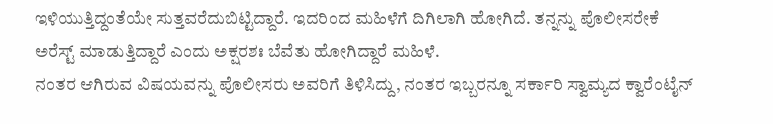ಇಳಿಯುತ್ತಿದ್ದಂತೆಯೇ ಸುತ್ತವರೆದುಬಿಟ್ಟಿದ್ದಾರೆ. ಇದರಿಂದ ಮಹಿಳೆಗೆ ದಿಗಿಲಾಗಿ ಹೋಗಿದೆ. ತನ್ನನ್ನು ಪೊಲೀಸರೇಕೆ ಅರೆಸ್ಟ್ ಮಾಡುತ್ತಿದ್ದಾರೆ ಎಂದು ಅಕ್ಷರಶಃ ಬೆವೆತು ಹೋಗಿದ್ದಾರೆ ಮಹಿಳೆ.
ನಂತರ ಆಗಿರುವ ವಿಷಯವನ್ನು ಪೊಲೀಸರು ಅವರಿಗೆ ತಿಳಿಸಿದ್ದು, ನಂತರ ಇಬ್ಬರನ್ನೂ ಸರ್ಕಾರಿ ಸ್ವಾಮ್ಯದ ಕ್ವಾರೆಂಟೈನ್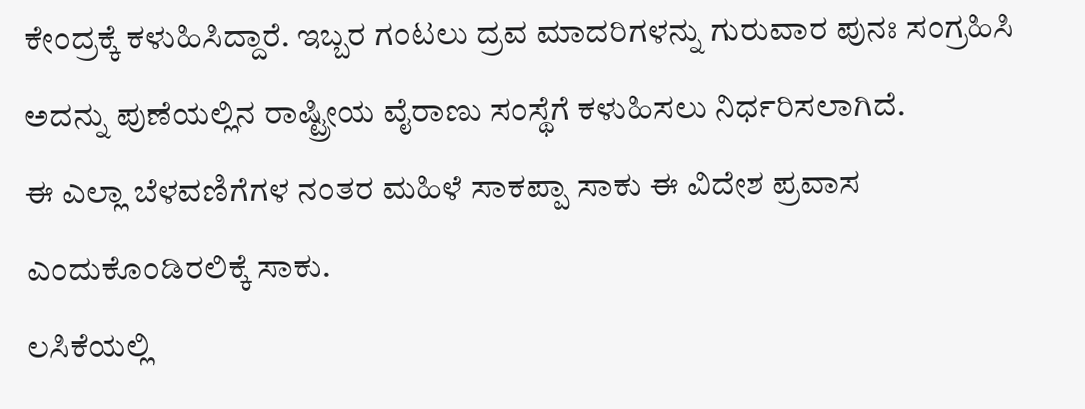ಕೇಂದ್ರಕ್ಕೆ ಕಳುಹಿಸಿದ್ದಾರೆ. ಇಬ್ಬರ ಗಂಟಲು ದ್ರವ ಮಾದರಿಗಳನ್ನು ಗುರುವಾರ ಪುನಃ ಸಂಗ್ರಹಿಸಿ ಅದನ್ನು ಪುಣೆಯಲ್ಲಿನ ರಾಷ್ಟ್ರೀಯ ವೈರಾಣು ಸಂಸ್ಥೆಗೆ ಕಳುಹಿಸಲು ನಿರ್ಧರಿಸಲಾಗಿದೆ.
ಈ ಎಲ್ಲಾ ಬೆಳವಣಿಗೆಗಳ ನಂತರ ಮಹಿಳೆ ಸಾಕಪ್ಪಾ ಸಾಕು ಈ ವಿದೇಶ ಪ್ರವಾಸ ಎಂದುಕೊಂಡಿರಲಿಕ್ಕೆ ಸಾಕು.
ಲಸಿಕೆಯಲ್ಲಿ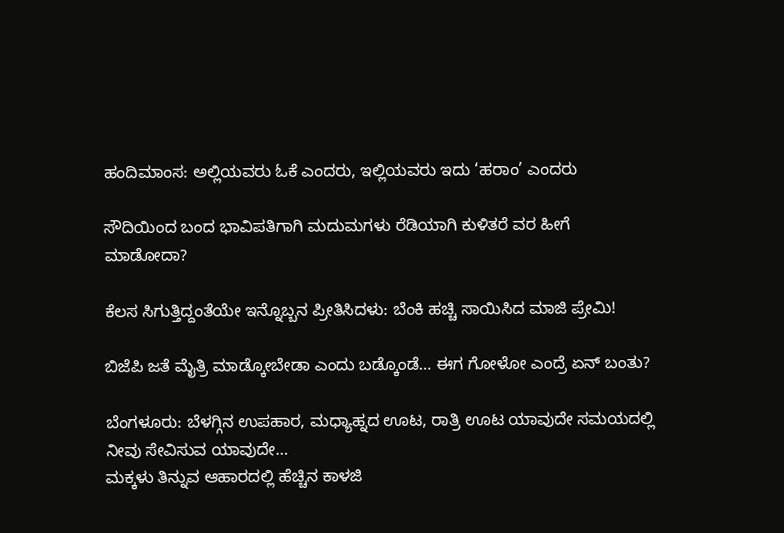ಹಂದಿಮಾಂಸ: ಅಲ್ಲಿಯವರು ಓಕೆ ಎಂದರು, ಇಲ್ಲಿಯವರು ಇದು ‘ಹರಾಂ’ ಎಂದರು

ಸೌದಿಯಿಂದ ಬಂದ ಭಾವಿಪತಿಗಾಗಿ ಮದುಮಗಳು ರೆಡಿಯಾಗಿ ಕುಳಿತರೆ ವರ ಹೀಗೆ ಮಾಡೋದಾ?

ಕೆಲಸ ಸಿಗುತ್ತಿದ್ದಂತೆಯೇ ಇನ್ನೊಬ್ಬನ ಪ್ರೀತಿಸಿದಳು: ಬೆಂಕಿ ಹಚ್ಚಿ ಸಾಯಿಸಿದ ಮಾಜಿ ಪ್ರೇಮಿ!

ಬಿಜೆಪಿ ಜತೆ ಮೈತ್ರಿ ಮಾಡ್ಕೋಬೇಡಾ ಎಂದು ಬಡ್ಕೊಂಡೆ… ಈಗ ಗೋಳೋ ಎಂದ್ರೆ ಏನ್ ಬಂತು?

ಬೆಂಗಳೂರು: ಬೆಳಗ್ಗಿನ ಉಪಹಾರ, ಮಧ್ಯಾಹ್ನದ ಊಟ, ರಾತ್ರಿ ಊಟ ಯಾವುದೇ ಸಮಯದಲ್ಲಿ ನೀವು ಸೇವಿಸುವ ಯಾವುದೇ…
ಮಕ್ಕಳು ತಿನ್ನುವ ಆಹಾರದಲ್ಲಿ ಹೆಚ್ಚಿನ ಕಾಳಜಿ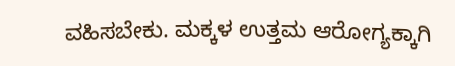ವಹಿಸಬೇಕು. ಮಕ್ಕಳ ಉತ್ತಮ ಆರೋಗ್ಯಕ್ಕಾಗಿ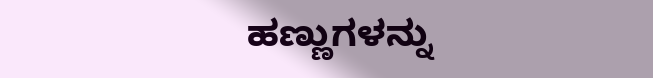ಹಣ್ಣುಗಳನ್ನು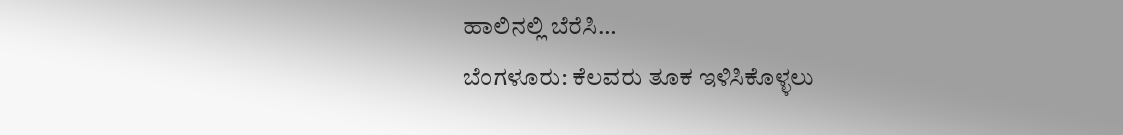ಹಾಲಿನಲ್ಲಿ ಬೆರೆಸಿ…
ಬೆಂಗಳೂರು: ಕೆಲವರು ತೂಕ ಇಳಿಸಿಕೊಳ್ಳಲು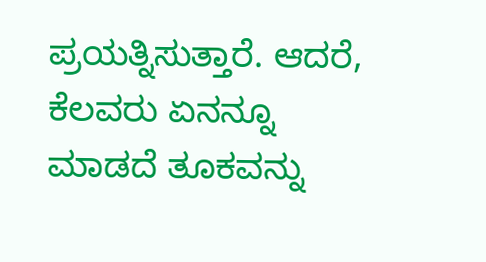ಪ್ರಯತ್ನಿಸುತ್ತಾರೆ. ಆದರೆ, ಕೆಲವರು ಏನನ್ನೂ ಮಾಡದೆ ತೂಕವನ್ನು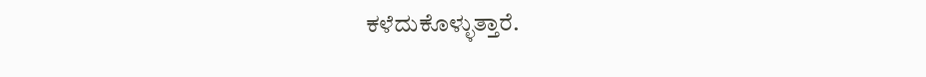ಕಳೆದುಕೊಳ್ಳುತ್ತಾರೆ.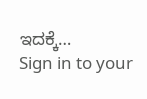ಇದಕ್ಕೆ…
Sign in to your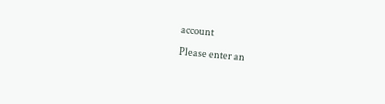account
Please enter an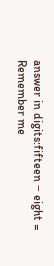answer in digits:fifteen − eight =
Remember me